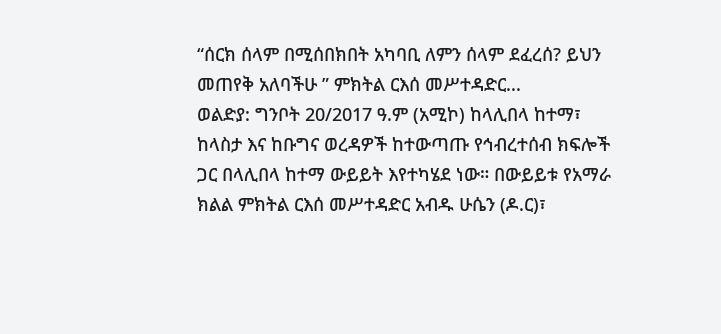“ሰርክ ሰላም በሚሰበክበት አካባቢ ለምን ሰላም ደፈረሰ? ይህን መጠየቅ አለባችሁ ” ምክትል ርእሰ መሥተዳድር...
ወልድያ: ግንቦት 20/2017 ዓ.ም (አሚኮ) ከላሊበላ ከተማ፣ ከላስታ እና ከቡግና ወረዳዎች ከተውጣጡ የኅብረተሰብ ክፍሎች ጋር በላሊበላ ከተማ ውይይት እየተካሄደ ነው። በውይይቱ የአማራ ክልል ምክትል ርእሰ መሥተዳድር አብዱ ሁሴን (ዶ.ር)፣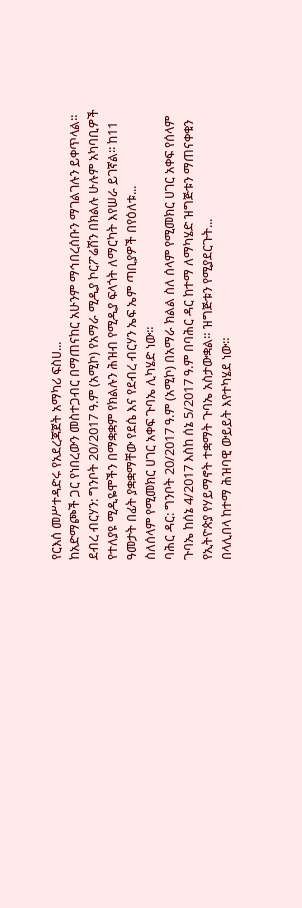የርእሰ መሥተዳድሩ የአደረጃጀት አማካሪ ፍስሀ...
ከአድማጮች ጋር የነበረውን መስተጋብር በማጠናከር አሁንም ማኅበረሰቡን ማገልገሉን ይቀጥላል።
ደብረ ብርሃን: ግንቦት 20/2017 ዓ.ም (አሚኮ) የአማራ ሚዲያ ኮርፖሬሽን በክልሉ ሁሉም አካባቢዎች የተለያዩ ሚዲዬሞችን በማቋቋም የክልሉን ሕዝብ የሚዲያ ፍላጎት ለማርካት እየሠራ ይገኛል፡፡ ከ11 ዓመታት በፊት ያቋቋማቸው የደሴ እና የደብረ ብርሃን ኤፍ ኤም ጣቢያዎች በየዕለቱ...
ስለሰላም የሚመክር ሀገር አቀፍ ጉባኤ ሊካሄድ ነው።
ባሕር ዳር: ግንቦት 20/2017 ዓ.ም (አሚኮ) በአማራ ክልል ስለ ሰላም የሚመክር ሀገር አቀፍ የሰላም ጉባኤ ከሰኔ 4/2017 እስከ ሰኔ 5/2017 ዓ.ም በባሕር ዳር ከተማ ለማካሄድ ዝግጅቱን ማጠናቀቁን የኢትዮጵያ የሃይማኖት ተቋማት ጉባኤ አስታውቋል። ዝግጅቱን የሚያደርጉት...
በላሊበላ ከተማ ሕዝባዊ ውይይት እየተካሄደ ነው።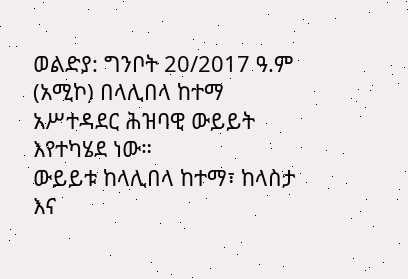ወልድያ: ግንቦት 20/2017 ዓ.ም (አሚኮ) በላሊበላ ከተማ አሥተዳደር ሕዝባዊ ውይይት እየተካሄደ ነው።
ውይይቱ ከላሊበላ ከተማ፣ ከላስታ እና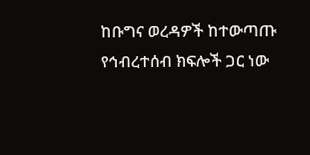ከቡግና ወረዳዎች ከተውጣጡ የኅብረተሰብ ክፍሎች ጋር ነው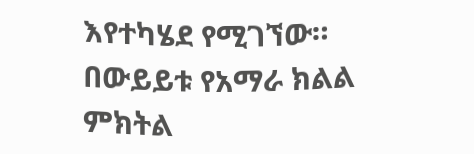እየተካሄደ የሚገኘው።
በውይይቱ የአማራ ክልል ምክትል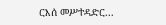ርእሰ መሥተዳድር...